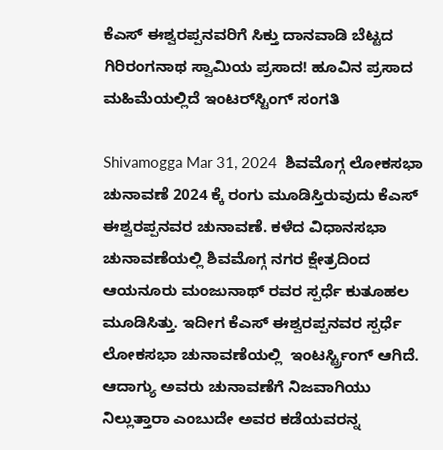ಕೆಎಸ್‌ ಈಶ್ವರಪ್ಪನವರಿಗೆ ಸಿಕ್ತು ದಾನವಾಡಿ ಬೆಟ್ಟದ ಗಿರಿರಂಗನಾಥ ಸ್ವಾಮಿಯ ಪ್ರಸಾದ! ಹೂವಿನ ಪ್ರಸಾದ ಮಹಿಮೆಯಲ್ಲಿದೆ ಇಂಟರ್‌ಸ್ಟಿಂಗ್‌ ಸಂಗತಿ

Shivamogga Mar 31, 2024  ಶಿವಮೊಗ್ಗ ಲೋಕಸಭಾ ಚುನಾವಣೆ 2024 ಕ್ಕೆ ರಂಗು ಮೂಡಿಸ್ತಿರುವುದು ಕೆಎಸ್ ಈಶ್ವರಪ್ಪನವರ ಚುನಾವಣೆ. ಕಳೆದ ವಿಧಾನಸಭಾ ಚುನಾವಣೆಯಲ್ಲಿ ಶಿವಮೊಗ್ಗ ನಗರ ಕ್ಷೇತ್ರದಿಂದ ಆಯನೂರು ಮಂಜುನಾಥ್ ರವರ ಸ್ಪರ್ಧೆ ಕುತೂಹಲ ಮೂಡಿಸಿತ್ತು. ಇದೀಗ ಕೆಎಸ್ ಈಶ್ವರಪ್ಪನವರ ಸ್ಪರ್ಧೆ ಲೋಕಸಭಾ ಚುನಾವಣೆಯಲ್ಲಿ  ಇಂಟರ್ಸ್ಟ್ರಿಂಗ್ ಆಗಿದೆ. ಆದಾಗ್ಯು ಅವರು ಚುನಾವಣೆಗೆ ನಿಜವಾಗಿಯು ನಿಲ್ಲುತ್ತಾರಾ ಎಂಬುದೇ ಅವರ ಕಡೆಯವರನ್ನ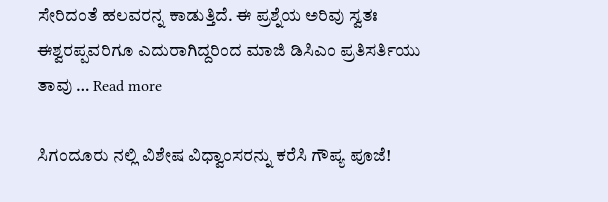ಸೇರಿದಂತೆ ಹಲವರನ್ನ ಕಾಡುತ್ತಿದೆ. ಈ ಪ್ರಶ್ನೆಯ ಅರಿವು ಸ್ವತಃ ಈಶ್ವರಪ್ಪವರಿಗೂ ಎದುರಾಗಿದ್ದರಿಂದ ಮಾಜಿ ಡಿಸಿಎಂ ಪ್ರತಿಸರ್ತಿಯು ತಾವು … Read more

ಸಿಗಂದೂರು ನಲ್ಲಿ ವಿಶೇಷ ವಿಧ್ವಾಂಸರನ್ನು ಕರೆಸಿ ಗೌಪ್ಯ ಪೂಜೆ!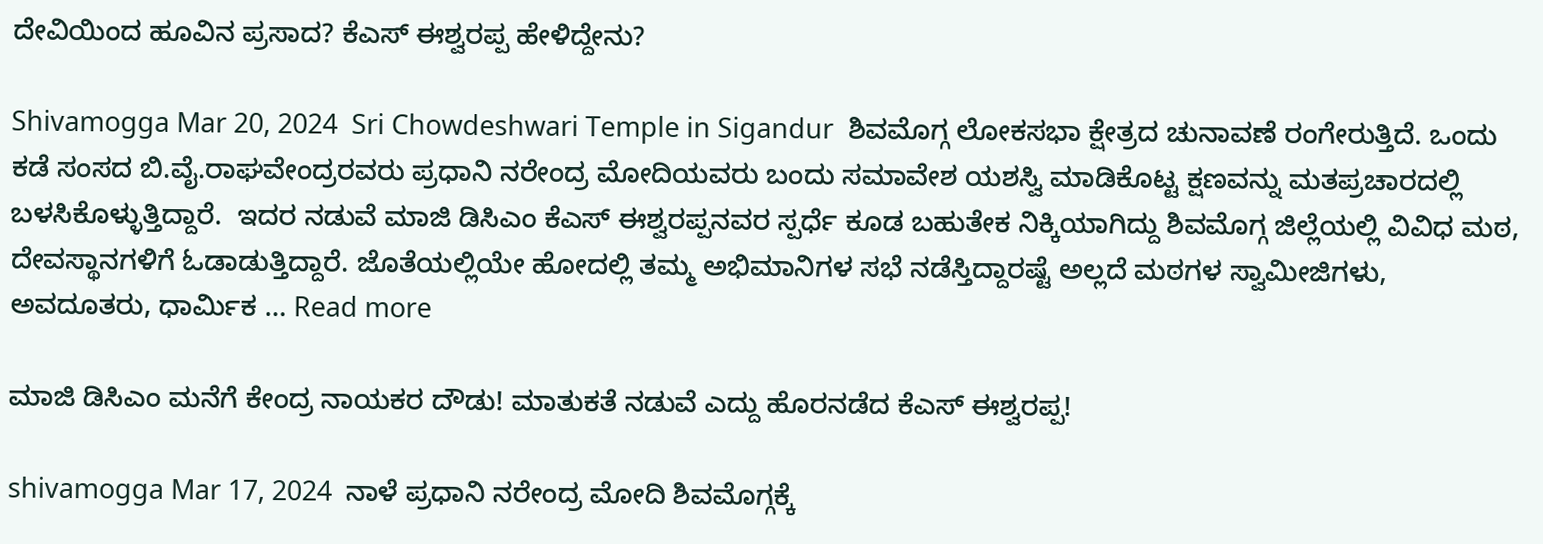ದೇವಿಯಿಂದ ಹೂವಿನ ಪ್ರಸಾದ? ಕೆಎಸ್‌ ಈಶ್ವರಪ್ಪ ಹೇಳಿದ್ದೇನು?

Shivamogga Mar 20, 2024  Sri Chowdeshwari Temple in Sigandur  ಶಿವಮೊಗ್ಗ ಲೋಕಸಭಾ ಕ್ಷೇತ್ರದ ಚುನಾವಣೆ ರಂಗೇರುತ್ತಿದೆ. ಒಂದು ಕಡೆ ಸಂಸದ ಬಿ.ವೈ.ರಾಘವೇಂದ್ರರವರು ಪ್ರಧಾನಿ ನರೇಂದ್ರ ಮೋದಿಯವರು ಬಂದು ಸಮಾವೇಶ ಯಶಸ್ವಿ ಮಾಡಿಕೊಟ್ಟ ಕ್ಷಣವನ್ನು ಮತಪ್ರಚಾರದಲ್ಲಿ ಬಳಸಿಕೊಳ್ಳುತ್ತಿದ್ದಾರೆ.  ಇದರ ನಡುವೆ ಮಾಜಿ ಡಿಸಿಎಂ ಕೆಎಸ್‌ ಈಶ್ವರಪ್ಪನವರ ಸ್ಪರ್ಧೆ ಕೂಡ ಬಹುತೇಕ ನಿಕ್ಕಿಯಾಗಿದ್ದು ಶಿವಮೊಗ್ಗ ಜಿಲ್ಲೆಯಲ್ಲಿ ವಿವಿಧ ಮಠ, ದೇವಸ್ಥಾನಗಳಿಗೆ ಓಡಾಡುತ್ತಿದ್ದಾರೆ. ಜೊತೆಯಲ್ಲಿಯೇ ಹೋದಲ್ಲಿ ತಮ್ಮ ಅಭಿಮಾನಿಗಳ ಸಭೆ ನಡೆಸ್ತಿದ್ದಾರಷ್ಟೆ ಅಲ್ಲದೆ ಮಠಗಳ ಸ್ವಾಮೀಜಿಗಳು, ಅವದೂತರು, ಧಾರ್ಮಿಕ … Read more

ಮಾಜಿ ಡಿಸಿಎಂ ಮನೆಗೆ ಕೇಂದ್ರ ನಾಯಕರ ದೌಡು! ಮಾತುಕತೆ ನಡುವೆ ಎದ್ದು ಹೊರನಡೆದ ಕೆಎಸ್‌ ಈಶ್ವರಪ್ಪ!

shivamogga Mar 17, 2024  ನಾಳೆ ಪ್ರಧಾನಿ ನರೇಂದ್ರ ಮೋದಿ ಶಿವಮೊಗ್ಗಕ್ಕೆ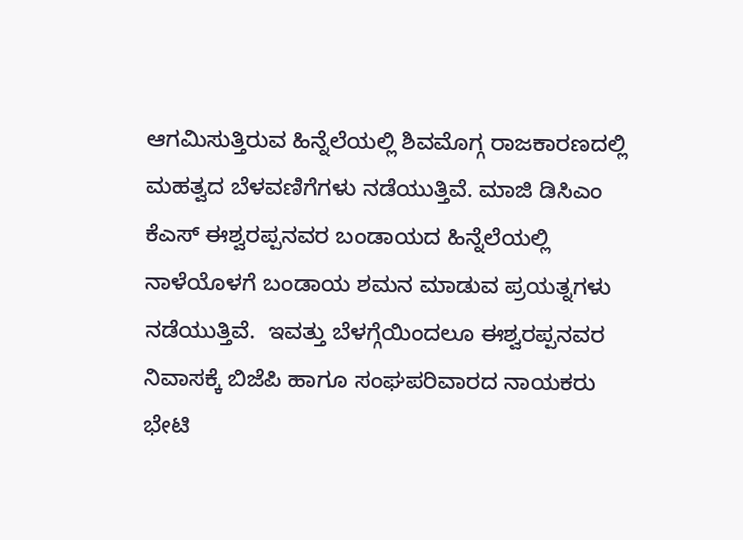ಆಗಮಿಸುತ್ತಿರುವ ಹಿನ್ನೆಲೆಯಲ್ಲಿ ಶಿವಮೊಗ್ಗ ರಾಜಕಾರಣದಲ್ಲಿ ಮಹತ್ವದ ಬೆಳವಣಿಗೆಗಳು ನಡೆಯುತ್ತಿವೆ. ಮಾಜಿ ಡಿಸಿಎಂ ಕೆಎಸ್‌ ಈಶ್ವರಪ್ಪನವರ ಬಂಡಾಯದ ಹಿನ್ನೆಲೆಯಲ್ಲಿ ನಾಳೆಯೊಳಗೆ ಬಂಡಾಯ ಶಮನ ಮಾಡುವ ಪ್ರಯತ್ನಗಳು ನಡೆಯುತ್ತಿವೆ.  ಇವತ್ತು ಬೆಳಗ್ಗೆಯಿಂದಲೂ ಈಶ್ವರಪ್ಪನವರ ನಿವಾಸಕ್ಕೆ ಬಿಜೆಪಿ ಹಾಗೂ ಸಂಘಪರಿವಾರದ ನಾಯಕರು ಭೇಟಿ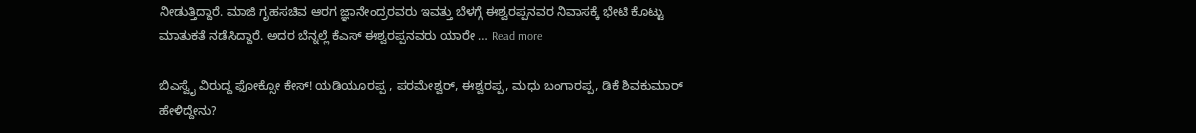ನೀಡುತ್ತಿದ್ದಾರೆ. ಮಾಜಿ ಗೃಹಸಚಿವ ಆರಗ ಜ್ಞಾನೇಂದ್ರರವರು ಇವತ್ತು ಬೆಳಗ್ಗೆ ಈಶ್ವರಪ್ಪನವರ ನಿವಾಸಕ್ಕೆ ಭೇಟಿ ಕೊಟ್ಟು ಮಾತುಕತೆ ನಡೆಸಿದ್ದಾರೆ. ಅದರ ಬೆನ್ನಲ್ಲೆ ಕೆಎಸ್‌ ಈಶ್ವರಪ್ಪನವರು ಯಾರೇ … Read more

ಬಿಎಸ್ವೈ ವಿರುದ್ದ ಫೋಕ್ಸೋ ಕೇಸ್! ಯಡಿಯೂರಪ್ಪ , ಪರಮೇಶ್ವರ್, ಈಶ್ವರಪ್ಪ, ಮಧು ಬಂಗಾರಪ್ಪ, ಡಿಕೆ ಶಿವಕುಮಾರ್ ಹೇಳಿದ್ದೇನು?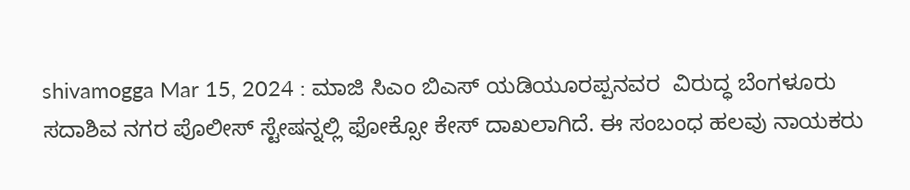shivamogga Mar 15, 2024 : ಮಾಜಿ ಸಿಎಂ ಬಿಎಸ್ ಯಡಿಯೂರಪ್ಪನವರ  ವಿರುದ್ಧ ಬೆಂಗಳೂರು ಸದಾಶಿವ ನಗರ ಪೊಲೀಸ್ ಸ್ಟೇಷನ್ನಲ್ಲಿ ಫೋಕ್ಸೋ ಕೇಸ್ ದಾಖಲಾಗಿದೆ. ಈ ಸಂಬಂಧ ಹಲವು ನಾಯಕರು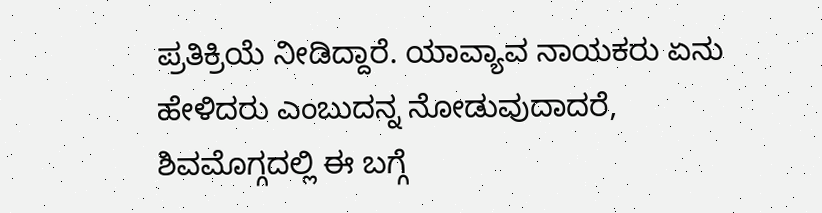ಪ್ರತಿಕ್ರಿಯೆ ನೀಡಿದ್ದಾರೆ. ಯಾವ್ಯಾವ ನಾಯಕರು ಏನು ಹೇಳಿದರು ಎಂಬುದನ್ನ ನೋಡುವುದಾದರೆ,  ಶಿವಮೊಗ್ಗದಲ್ಲಿ ಈ ಬಗ್ಗೆ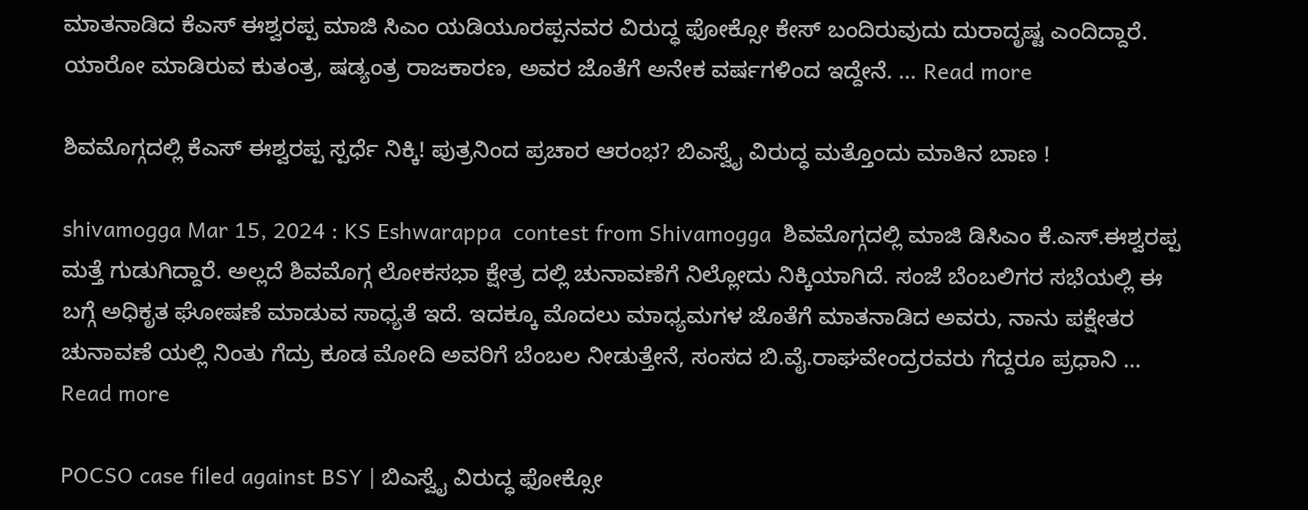ಮಾತನಾಡಿದ ಕೆಎಸ್ ಈಶ್ವರಪ್ಪ ಮಾಜಿ ಸಿಎಂ ಯಡಿಯೂರಪ್ಪನವರ ವಿರುದ್ಧ ಫೋಕ್ಸೋ ಕೇಸ್ ಬಂದಿರುವುದು ದುರಾದೃಷ್ಟ ಎಂದಿದ್ದಾರೆ. ಯಾರೋ ಮಾಡಿರುವ ಕುತಂತ್ರ, ಷಡ್ಯಂತ್ರ ರಾಜಕಾರಣ, ಅವರ ಜೊತೆಗೆ ಅನೇಕ ವರ್ಷಗಳಿಂದ ಇದ್ದೇನೆ. … Read more

ಶಿವಮೊಗ್ಗದಲ್ಲಿ ಕೆಎಸ್ ಈಶ್ವರಪ್ಪ ಸ್ಪರ್ಧೆ ನಿಕ್ಕಿ! ಪುತ್ರನಿಂದ ಪ್ರಚಾರ ಆರಂಭ? ಬಿಎಸ್ವೈ ವಿರುದ್ಧ ಮತ್ತೊಂದು ಮಾತಿನ ಬಾಣ !

shivamogga Mar 15, 2024 : KS Eshwarappa  contest from Shivamogga  ಶಿವಮೊಗ್ಗದಲ್ಲಿ ಮಾಜಿ ಡಿಸಿಎಂ ಕೆ.ಎಸ್‌.ಈಶ್ವರಪ್ಪ ಮತ್ತೆ ಗುಡುಗಿದ್ದಾರೆ. ಅಲ್ಲದೆ ಶಿವಮೊಗ್ಗ ಲೋಕಸಭಾ ಕ್ಷೇತ್ರ ದಲ್ಲಿ ಚುನಾವಣೆಗೆ ನಿಲ್ಲೋದು ನಿಕ್ಕಿಯಾಗಿದೆ. ಸಂಜೆ ಬೆಂಬಲಿಗರ ಸಭೆಯಲ್ಲಿ ಈ ಬಗ್ಗೆ ಅಧಿಕೃತ ಘೋಷಣೆ ಮಾಡುವ ಸಾಧ್ಯತೆ ಇದೆ. ಇದಕ್ಕೂ ಮೊದಲು ಮಾಧ್ಯಮಗಳ ಜೊತೆಗೆ ಮಾತನಾಡಿದ ಅವರು, ನಾನು ಪಕ್ಷೇತರ ಚುನಾವಣೆ ಯಲ್ಲಿ ನಿಂತು ಗೆದ್ರು ಕೂಡ ಮೋದಿ ಅವರಿಗೆ ಬೆಂಬಲ ನೀಡುತ್ತೇನೆ, ಸಂಸದ ಬಿ.ವೈ.ರಾಘವೇಂದ್ರರವರು ಗೆದ್ದರೂ ಪ್ರಧಾನಿ … Read more

POCSO case filed against BSY | ಬಿಎಸ್ವೈ ವಿರುದ್ಧ ಫೋಕ್ಸೋ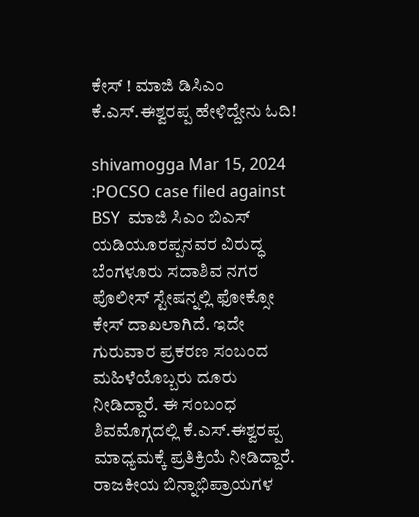ಕೇಸ್ ! ಮಾಜಿ ಡಿಸಿಎಂ ಕೆ.ಎಸ್.ಈಶ್ವರಪ್ಪ ಹೇಳಿದ್ದೇನು ಓದಿ!

shivamogga Mar 15, 2024 :POCSO case filed against BSY  ಮಾಜಿ ಸಿಎಂ ಬಿಎಸ್ ಯಡಿಯೂರಪ್ಪನವರ ವಿರುದ್ಧ ಬೆಂಗಳೂರು ಸದಾಶಿವ ನಗರ ಪೊಲೀಸ್ ಸ್ಟೇಷನ್ನಲ್ಲಿ ಫೋಕ್ಸೋ ಕೇಸ್ ದಾಖಲಾಗಿದೆ. ಇದೇ ಗುರುವಾರ ಪ್ರಕರಣ ಸಂಬಂದ ಮಹಿಳೆಯೊಬ್ಬರು ದೂರು ನೀಡಿದ್ದಾರೆ. ಈ ಸಂಬಂಧ ಶಿವಮೊಗ್ಗದಲ್ಲಿ ಕೆ.ಎಸ್.ಈಶ್ವರಪ್ಪ ಮಾಧ್ಯಮಕ್ಕೆ ಪ್ರತಿಕ್ರಿಯೆ ನೀಡಿದ್ದಾರೆ.  ರಾಜಕೀಯ ಬಿನ್ನಾಭಿಪ್ರಾಯಗಳ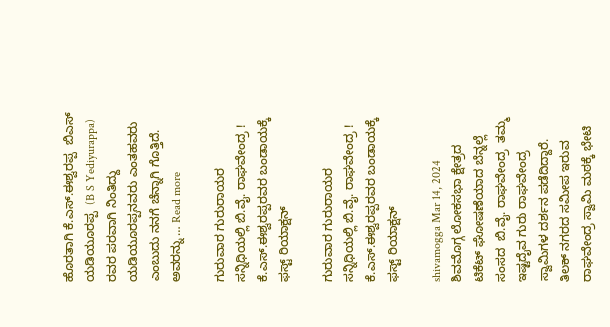ಹೊರತಾಗಿ ಕೆ.ಎಸ್.ಈಶ್ವರಪ್ಪ  ಬಿಎಸ್ ಯಡಿಯೂರಪ್ಪ  (B S Yediyurappa)  ರವರ ಪರವಾಗಿ ನಿಂತಿದ್ದು ಯಡಿಯೂರಪ್ಪನವರು ಎಂತಹವರು ಎಂಬುದು ನನಗೆ ಚೆನ್ನಾಗಿ ಗೊತ್ತಿದೆ. ಅವರನ್ನು … Read more

ಗುರುವಾರ ಗುರುರಾಯರ ಸನ್ನಿಧಿಯಲ್ಲಿ ಬಿ.ವೈ. ರಾಘವೇಂದ್ರ ! ಕೆ.ಎಸ್.ಈಶ್ವರಪ್ಪರವರ ಬಂಡಾಯಕ್ಕೆ ಫಸ್ಟ್ ರಿಯಾಕ್ಷನ್

ಗುರುವಾರ ಗುರುರಾಯರ ಸನ್ನಿಧಿಯಲ್ಲಿ ಬಿ.ವೈ. ರಾಘವೇಂದ್ರ ! ಕೆ.ಎಸ್.ಈಶ್ವರಪ್ಪರವರ ಬಂಡಾಯಕ್ಕೆ ಫಸ್ಟ್ ರಿಯಾಕ್ಷನ್

shivamogga Mar 14, 2024  ಶಿವಮೊಗ್ಗ ಲೋಕಸಭಾ ಕ್ಷೇತ್ರದ ಟಿಕೆಟ್ ಘೋಷಣೆಯಾದ ಬೆನ್ನಲ್ಲೆ ಸಂಸದ  ಬಿ.ವೈ. ರಾಘವೇಂದ್ರ  ತಮ್ಮ ಇಷ್ಟದೈವ ಗುರು ರಾಘವೇಂದ್ರ ಸ್ವಾಮಿಗಳ ದರ್ಶನ ಪಡೆದಿದ್ದಾರೆ. ತಿಲಕ್ ನಗರದ ಸಮೀಪ ಇರುವ ರಾಘವೇಂದ್ರ ಸ್ವಾಮಿ ಮಠಕ್ಕೆ ಭೇಟಿ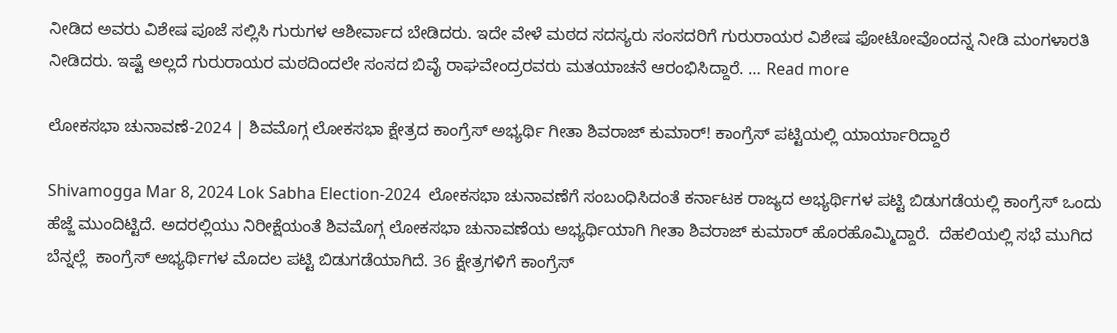ನೀಡಿದ ಅವರು ವಿಶೇಷ ಪೂಜೆ ಸಲ್ಲಿಸಿ ಗುರುಗಳ ಆಶೀರ್ವಾದ ಬೇಡಿದರು. ಇದೇ ವೇಳೆ ಮಠದ ಸದಸ್ಯರು ಸಂಸದರಿಗೆ ಗುರುರಾಯರ ವಿಶೇಷ ಫೋಟೋವೊಂದನ್ನ ನೀಡಿ ಮಂಗಳಾರತಿ ನೀಡಿದರು. ಇಷ್ಟೆ ಅಲ್ಲದೆ ಗುರುರಾಯರ ಮಠದಿಂದಲೇ ಸಂಸದ ಬಿವೈ ರಾಘವೇಂದ್ರರವರು ಮತಯಾಚನೆ ಆರಂಭಿಸಿದ್ದಾರೆ. … Read more

ಲೋಕಸಭಾ ಚುನಾವಣೆ-2024 | ಶಿವಮೊಗ್ಗ ಲೋಕಸಭಾ ಕ್ಷೇತ್ರದ ಕಾಂಗ್ರೆಸ್ ಅಭ್ಯರ್ಥಿ ಗೀತಾ ಶಿವರಾಜ್ ಕುಮಾರ್! ಕಾಂಗ್ರೆಸ್ ಪಟ್ಟಿಯಲ್ಲಿ ಯಾರ್ಯಾರಿದ್ದಾರೆ

Shivamogga Mar 8, 2024 Lok Sabha Election-2024  ಲೋಕಸಭಾ ಚುನಾವಣೆಗೆ ಸಂಬಂಧಿಸಿದಂತೆ ಕರ್ನಾಟಕ ರಾಜ್ಯದ ಅಭ್ಯರ್ಥಿಗಳ ಪಟ್ಟಿ ಬಿಡುಗಡೆಯಲ್ಲಿ ಕಾಂಗ್ರೆಸ್ ಒಂದು ಹೆಜ್ಜೆ ಮುಂದಿಟ್ಟಿದೆ. ಅದರಲ್ಲಿಯು ನಿರೀಕ್ಷೆಯಂತೆ ಶಿವಮೊಗ್ಗ ಲೋಕಸಭಾ ಚುನಾವಣೆಯ ಅಭ್ಯರ್ಥಿಯಾಗಿ ಗೀತಾ ಶಿವರಾಜ್ ಕುಮಾರ್ ಹೊರಹೊಮ್ಮಿದ್ದಾರೆ.  ದೆಹಲಿಯಲ್ಲಿ ಸಭೆ ಮುಗಿದ ಬೆನ್ನಲ್ಲೆ  ಕಾಂಗ್ರೆಸ್ ಅಭ್ಯರ್ಥಿಗಳ ಮೊದಲ ಪಟ್ಟಿ ಬಿಡುಗಡೆಯಾಗಿದೆ. 36 ಕ್ಷೇತ್ರಗಳಿಗೆ ಕಾಂಗ್ರೆಸ್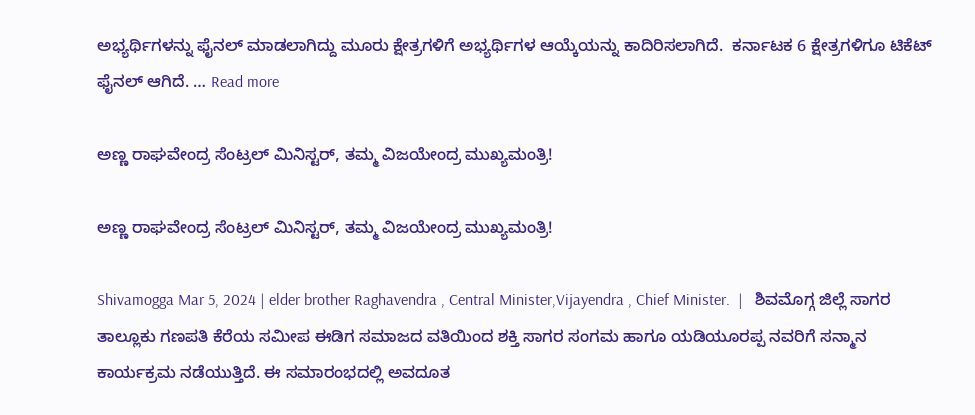ಅಭ್ಯರ್ಥಿಗಳನ್ನು ಫೈನಲ್ ಮಾಡಲಾಗಿದ್ದು ಮೂರು ಕ್ಷೇತ್ರಗಳಿಗೆ ಅಭ್ಯರ್ಥಿಗಳ ಆಯ್ಕೆಯನ್ನು ಕಾದಿರಿಸಲಾಗಿದೆ.  ಕರ್ನಾಟಕ 6 ಕ್ಷೇತ್ರಗಳಿಗೂ ಟಿಕೆಟ್ ಫೈನಲ್ ಆಗಿದೆ. … Read more

ಅಣ್ಣ ರಾಘವೇಂದ್ರ ಸೆಂಟ್ರಲ್ ಮಿನಿಸ್ಟರ್, ತಮ್ಮ ವಿಜಯೇಂದ್ರ ಮುಖ್ಯಮಂತ್ರಿ!

ಅಣ್ಣ ರಾಘವೇಂದ್ರ ಸೆಂಟ್ರಲ್ ಮಿನಿಸ್ಟರ್, ತಮ್ಮ ವಿಜಯೇಂದ್ರ ಮುಖ್ಯಮಂತ್ರಿ!

Shivamogga Mar 5, 2024 | elder brother Raghavendra , Central Minister,Vijayendra , Chief Minister.  |   ಶಿವಮೊಗ್ಗ ಜಿಲ್ಲೆ ಸಾಗರ ತಾಲ್ಲೂಕು ಗಣಪತಿ ಕೆರೆಯ ಸಮೀಪ ಈಡಿಗ ಸಮಾಜದ ವತಿಯಿಂದ ಶಕ್ತಿ ಸಾಗರ ಸಂಗಮ ಹಾಗೂ ಯಡಿಯೂರಪ್ಪ ನವರಿಗೆ ಸನ್ಮಾನ ಕಾರ್ಯಕ್ರಮ ನಡೆಯುತ್ತಿದೆ. ಈ ಸಮಾರಂಭದಲ್ಲಿ ಅವದೂತ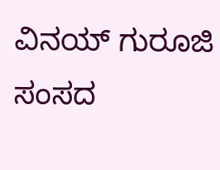ವಿನಯ್ ಗುರೂಜಿ  ಸಂಸದ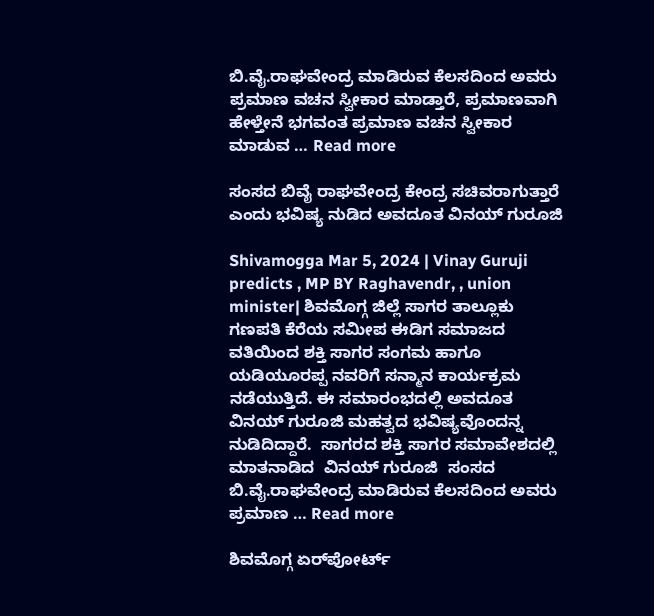ಬಿ.ವೈ.ರಾಘವೇಂದ್ರ ಮಾಡಿರುವ ಕೆಲಸದಿಂದ ಅವರು ಪ್ರಮಾಣ ವಚನ ಸ್ವೀಕಾರ ಮಾಡ್ತಾರೆ, ಪ್ರಮಾಣವಾಗಿ ಹೇಳ್ತೇನೆ ಭಗವಂತ ಪ್ರಮಾಣ ವಚನ ಸ್ವೀಕಾರ ಮಾಡುವ … Read more

ಸಂಸದ ಬಿವೈ ರಾಘವೇಂದ್ರ ಕೇಂದ್ರ ಸಚಿವರಾಗುತ್ತಾರೆ ಎಂದು ಭವಿಷ್ಯ ನುಡಿದ ಅವದೂತ ವಿನಯ್ ಗುರೂಜಿ

Shivamogga Mar 5, 2024 | Vinay Guruji predicts , MP BY Raghavendr, , union minister| ಶಿವಮೊಗ್ಗ ಜಿಲ್ಲೆ ಸಾಗರ ತಾಲ್ಲೂಕು ಗಣಪತಿ ಕೆರೆಯ ಸಮೀಪ ಈಡಿಗ ಸಮಾಜದ ವತಿಯಿಂದ ಶಕ್ತಿ ಸಾಗರ ಸಂಗಮ ಹಾಗೂ ಯಡಿಯೂರಪ್ಪ ನವರಿಗೆ ಸನ್ಮಾನ ಕಾರ್ಯಕ್ರಮ ನಡೆಯುತ್ತಿದೆ. ಈ ಸಮಾರಂಭದಲ್ಲಿ ಅವದೂತ ವಿನಯ್ ಗುರೂಜಿ ಮಹತ್ವದ ಭವಿಷ್ಯವೊಂದನ್ನ ನುಡಿದಿದ್ದಾರೆ.  ಸಾಗರದ ಶಕ್ತಿ ಸಾಗರ ಸಮಾವೇಶದಲ್ಲಿ ಮಾತನಾಡಿದ  ವಿನಯ್ ಗುರೂಜಿ  ಸಂಸದ ಬಿ.ವೈ.ರಾಘವೇಂದ್ರ ಮಾಡಿರುವ ಕೆಲಸದಿಂದ ಅವರು ಪ್ರಮಾಣ … Read more

ಶಿವಮೊಗ್ಗ ಏರ್‌ಪೋರ್ಟ್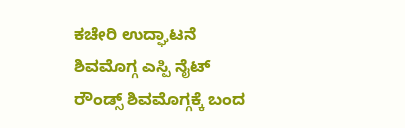ಕಚೇರಿ ಉದ್ಘಾಟನೆ ಶಿವಮೊಗ್ಗ ಎಸ್ಪಿ ನೈಟ್ ರೌಂಡ್ಸ್ ಶಿವಮೊಗ್ಗಕ್ಕೆ ಬಂದ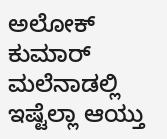ಅಲೋಕ್ ಕುಮಾರ್ ಮಲೆನಾಡಲ್ಲಿ ಇಷ್ಟೆಲ್ಲಾ ಆಯ್ತು